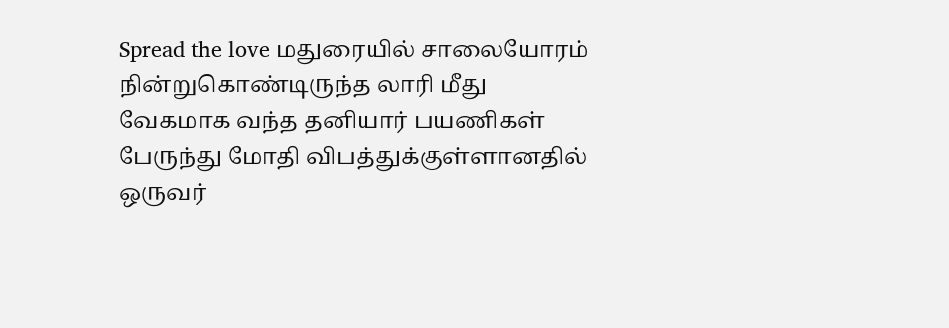Spread the love மதுரையில் சாலையோரம் நின்றுகொண்டிருந்த லாரி மீது வேகமாக வந்த தனியார் பயணிகள் பேருந்து மோதி விபத்துக்குள்ளானதில் ஒருவர்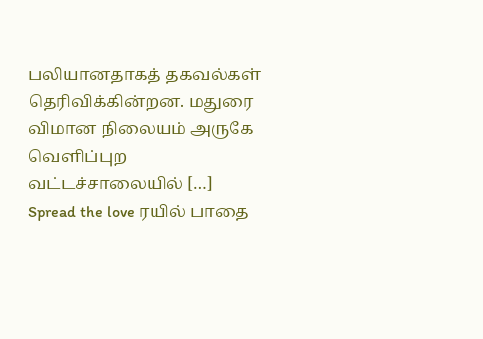பலியானதாகத் தகவல்கள் தெரிவிக்கின்றன. மதுரை விமான நிலையம் அருகே வெளிப்புற வட்டச்சாலையில் […]
Spread the love ரயில் பாதை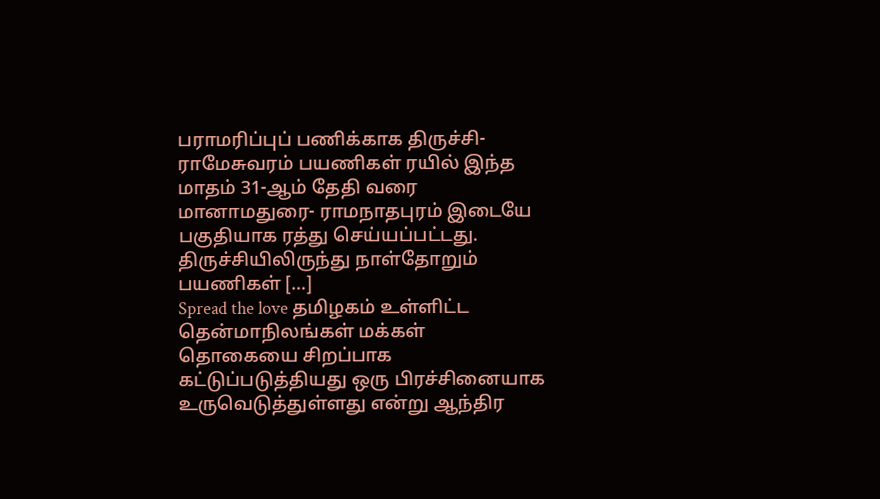பராமரிப்புப் பணிக்காக திருச்சி- ராமேசுவரம் பயணிகள் ரயில் இந்த மாதம் 31-ஆம் தேதி வரை மானாமதுரை- ராமநாதபுரம் இடையே பகுதியாக ரத்து செய்யப்பட்டது. திருச்சியிலிருந்து நாள்தோறும் பயணிகள் […]
Spread the love தமிழகம் உள்ளிட்ட தென்மாநிலங்கள் மக்கள் தொகையை சிறப்பாக கட்டுப்படுத்தியது ஒரு பிரச்சினையாக உருவெடுத்துள்ளது என்று ஆந்திர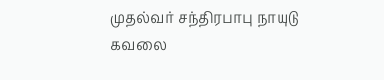முதல்வர் சந்திரபாபு நாயுடு கவலை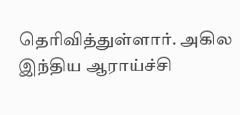தெரிவித்துள்ளார். அகில இந்திய ஆராய்ச்சி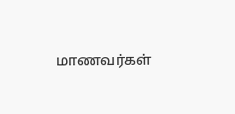மாணவர்கள்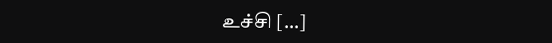உச்சி […]